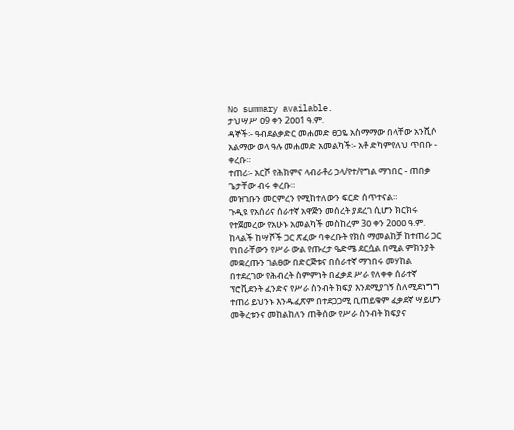No summary available.
ታህሣሥ ዐ9 ቀን 2ዐዐ1 ዓ.ም.
ዳኞች፡- ዓብደልቃድር መሐመድ ፀጋዬ አስማማው በላቸው አንሺሶ አልማው ወላ ዓሉ መሐመድ አመልካች፡- አቶ ድካምየለህ ጥበቡ - ቀረቡ።
ተጠሪ፡- አርሾ የሕክምና ላብራቶሪ ኃላ/የተ/የግል ማኀበር - ጠበቃ ጌታቸው ብሩ ቀረቡ።
መዝገቡን መርምረን የሚከተለውን ፍርድ ሰጥተናል።
ጉዲዩ የአሰሪና ሰራተኛ አዋጅን መሰረት ያደረገ ሲሆን ክርክሩ የተጀመረው የአሁኑ አመልካች መስከረም 3ዐ ቀን 2ዐዐዐ ዓ.ም. ከላልች ከሣሾች ጋር ጽፈው ባቀረቡት የክስ ማመልከቻ ከተጠሪ ጋር የነበራቸውን የሥራ ውል የጡረታ ዔድሜ ደርሷል በሚል ምክንያት መቋረጡን ገልፀው በድርጅቱና በሰራተኛ ማኀበሩ መሃከል በተደረገው የሕብረት ስምምነት በፈቃደ ሥራ የለቀቀ ሰራተኛ ፕሮቪደንት ፈንድና የሥራ ስንብት ክፍያ እንደሚያገኝ ስለሚደነግግ ተጠሪ ይህንኑ እንዱፈጽም በተደጋጋሚ ቢጠይቁም ፈቃደኛ ሣይሆን መቅረቱንና መከልከለን ጠቅሰው የሥራ ስንብት ክፍያና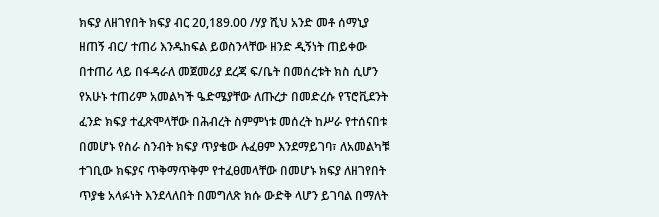ክፍያ ለዘገየበት ክፍያ ብር 2ዐ,189.00 /ሃያ ሺህ አንድ መቶ ሰማኒያ ዘጠኝ ብር/ ተጠሪ እንዱከፍል ይወስንላቸው ዘንድ ዲኝነት ጠይቀው በተጠሪ ላይ በፋዳራለ መጀመሪያ ደረጃ ፍ/ቤት በመሰረቱት ክስ ሲሆን የአሁኑ ተጠሪም አመልካች ዔድሜያቸው ለጡረታ በመድረሱ የፕሮቪደንት ፈንድ ክፍያ ተፈጽሞላቸው በሕብረት ስምምነቱ መሰረት ከሥራ የተሰናበቱ በመሆኑ የስራ ስንብት ክፍያ ጥያቄው ሉፈፀም እንደማይገባ፣ ለአመልካቹ ተገቢው ክፍያና ጥቅማጥቅም የተፈፀመላቸው በመሆኑ ክፍያ ለዘገየበት ጥያቄ አላፉነት እንደላለበት በመግለጽ ክሱ ውድቅ ላሆን ይገባል በማለት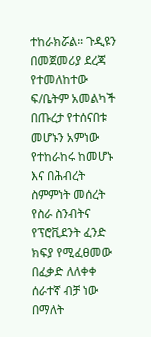ተከራክሯል። ጉዲዩን በመጀመሪያ ደረጃ የተመለከተው ፍ/ቤትም አመልካች በጡረታ የተሰናበቱ መሆኑን አምነው የተከራከሩ ከመሆኑ እና በሕብረት ስምምነት መሰረት የስራ ስንብትና የፕሮቪደንት ፈንድ ክፍያ የሚፈፀመው በፈቃድ ለለቀቀ ሰራተኛ ብቻ ነው በማለት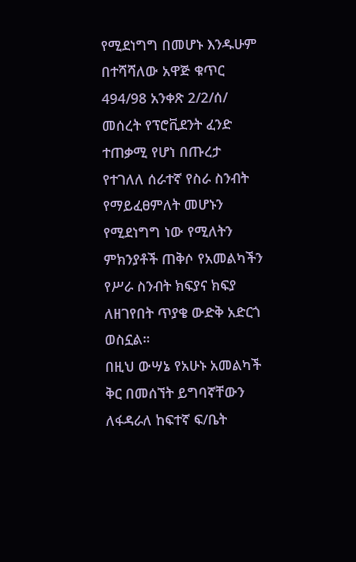የሚደነግግ በመሆኑ እንዱሁም በተሻሻለው አዋጅ ቁጥር 494/98 አንቀጽ 2/2/ሰ/ መሰረት የፕሮቪደንት ፈንድ ተጠቃሚ የሆነ በጡረታ የተገለለ ሰራተኛ የስራ ስንብት የማይፈፀምለት መሆኑን የሚደነግግ ነው የሚለትን ምክንያቶች ጠቅሶ የአመልካችን የሥራ ስንብት ክፍያና ክፍያ ለዘገየበት ጥያቄ ውድቅ አድርጎ ወስኗል።
በዚህ ውሣኔ የአሁኑ አመልካች ቅር በመሰኘት ይግባኛቸውን ለፋዳራለ ከፍተኛ ፍ/ቤት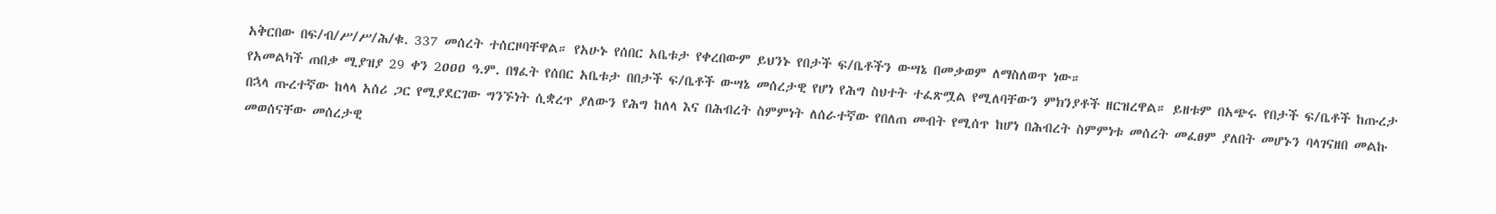አቅርበው በፍ/ብ/ሥ/ሥ/ሕ/ቁ. 337 መሰረት ተሰርዞባቸዋል። የአሁኑ የሰበር አቤቱታ የቀረበውም ይህንኑ የበታች ፍ/ቤቶችን ውሣኔ በመቃወም ለማስለወጥ ነው።
የአመልካች ጠበቃ ሚያዝያ 29 ቀን 2ዐዐዐ ዓ.ም. በፃፈት የሰበር አቤቱታ በበታች ፍ/ቤቶች ውሣኔ መሰረታዊ የሆነ የሕግ ስህተት ተፈጽሟል የሚለባቸውን ምክንያቶች ዘርዝረዋል። ይዘቱም በአጭሩ የበታች ፍ/ቤቶች ከጡረታ በኋላ ጡረተኛው ከላላ አሰሪ ጋር የሚያደርገው ግንኙነት ሲቋረጥ ያለውን የሕግ ከለላ እና በሕብረት ስምምነት ለሰራተኛው የበለጠ መብት የሚሰጥ ከሆነ በሕብረት ስምምነቱ መሰረት መፈፀም ያለበት መሆኑን ባላገናዘበ መልኩ መወሰናቸው መሰረታዊ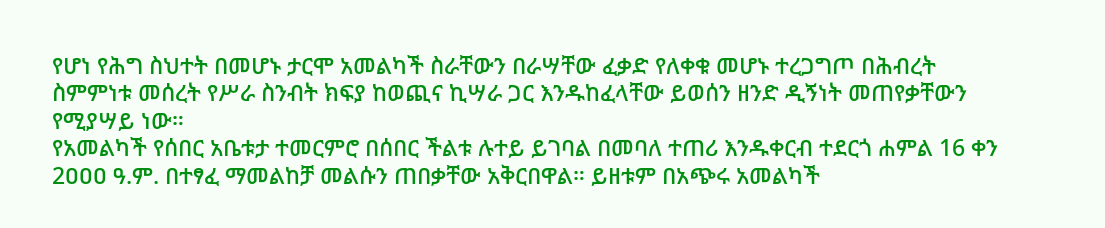የሆነ የሕግ ስህተት በመሆኑ ታርሞ አመልካች ስራቸውን በራሣቸው ፈቃድ የለቀቁ መሆኑ ተረጋግጦ በሕብረት ስምምነቱ መሰረት የሥራ ስንብት ክፍያ ከወጪና ኪሣራ ጋር እንዱከፈላቸው ይወሰን ዘንድ ዲኝነት መጠየቃቸውን የሚያሣይ ነው።
የአመልካች የሰበር አቤቱታ ተመርምሮ በሰበር ችልቱ ሉተይ ይገባል በመባለ ተጠሪ እንዱቀርብ ተደርጎ ሐምል 16 ቀን 2ዐዐዐ ዓ.ም. በተፃፈ ማመልከቻ መልሱን ጠበቃቸው አቅርበዋል። ይዘቱም በአጭሩ አመልካች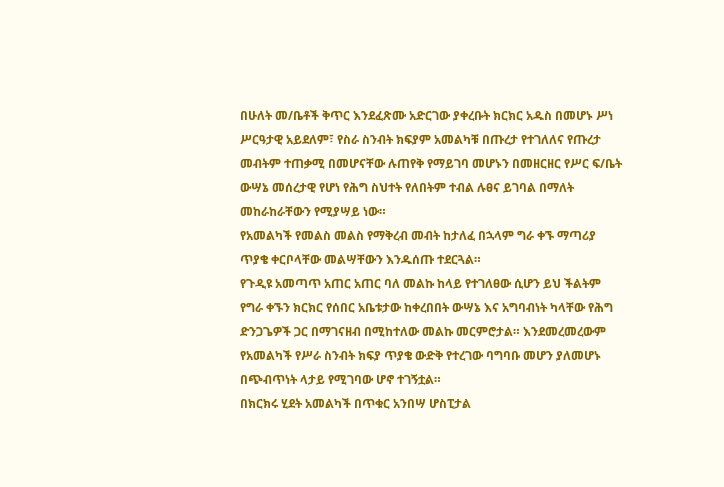በሁለት መ/ቤቶች ቅጥር እንደፈጽሙ አድርገው ያቀረቡት ክርክር አዱስ በመሆኑ ሥነ ሥርዓታዊ አይደለም፣ የስራ ስንብት ክፍያም አመልካቹ በጡረታ የተገለለና የጡረታ መብትም ተጠቃሚ በመሆናቸው ሉጠየቅ የማይገባ መሆኑን በመዘርዘር የሥር ፍ/ቤት ውሣኔ መሰረታዊ የሆነ የሕግ ስህተት የለበትም ተብል ሉፀና ይገባል በማለት መከራከራቸውን የሚያሣይ ነው።
የአመልካች የመልስ መልስ የማቅረብ መብት ከታለፈ በኋላም ግራ ቀኙ ማጣሪያ ጥያቄ ቀርቦላቸው መልሣቸውን እንዱሰጡ ተደርጓል።
የጉዲዩ አመጣጥ አጠር አጠር ባለ መልኩ ከላይ የተገለፀው ሲሆን ይህ ችልትም የግራ ቀኙን ክርክር የሰበር አቤቱታው ከቀረበበት ውሣኔ እና አግባብነት ካላቸው የሕግ ድንጋጌዎች ጋር በማገናዘብ በሚከተለው መልኩ መርምሮታል። እንደመረመረውም የአመልካች የሥራ ስንብት ክፍያ ጥያቄ ውድቅ የተረገው ባግባቡ መሆን ያለመሆኑ በጭብጥነት ላታይ የሚገባው ሆኖ ተገኝቷል።
በክርክሩ ሂደት አመልካች በጥቁር አንበሣ ሆስፒታል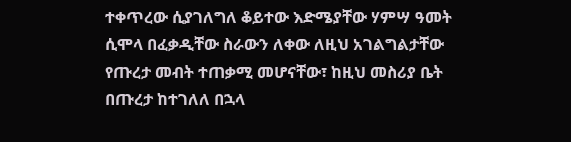ተቀጥረው ሲያገለግለ ቆይተው እድሜያቸው ሃምሣ ዓመት ሲሞላ በፈቃዲቸው ስራውን ለቀው ለዚህ አገልግልታቸው የጡረታ መብት ተጠቃሚ መሆናቸው፣ ከዚህ መስሪያ ቤት በጡረታ ከተገለለ በኋላ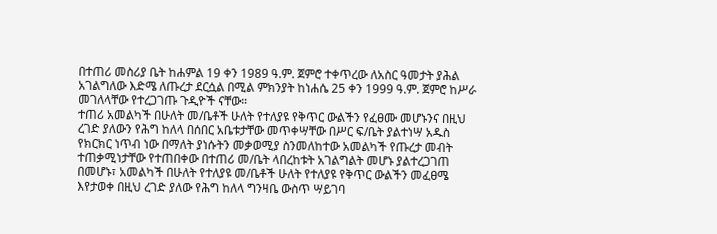በተጠሪ መስሪያ ቤት ከሐምል 19 ቀን 1989 ዓ.ም. ጀምሮ ተቀጥረው ለአስር ዓመታት ያሕል አገልግለው እድሜ ለጡረታ ደርሷል በሚል ምክንያት ከነሐሴ 25 ቀን 1999 ዓ.ም. ጀምሮ ከሥራ መገለላቸው የተረጋገጡ ጉዲዮች ናቸው።
ተጠሪ አመልካች በሁለት መ/ቤቶች ሁለት የተለያዩ የቅጥር ውልችን የፈፀሙ መሆኑንና በዚህ ረገድ ያለውን የሕግ ከለላ በሰበር አቤቱታቸው መጥቀሣቸው በሥር ፍ/ቤት ያልተነሣ አዱስ የክርክር ነጥብ ነው በማለት ያነሱትን መቃወሚያ ስንመለከተው አመልካች የጡረታ መብት ተጠቃሚነታቸው የተጠበቀው በተጠሪ መ/ቤት ላበረከቱት አገልግልት መሆኑ ያልተረጋገጠ በመሆኑ፣ አመልካች በሁለት የተለያዩ መ/ቤቶች ሁለት የተለያዩ የቅጥር ውልችን መፈፀሜ እየታወቀ በዚህ ረገድ ያለው የሕግ ከለላ ግንዛቤ ውስጥ ሣይገባ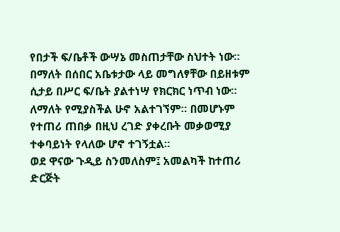የበታች ፍ/ቤቶች ውሣኔ መስጠታቸው ስህተት ነው። በማለት በሰበር አቤቱታው ላይ መግለፃቸው በይዘቱም ሲታይ በሥር ፍ/ቤት ያልተነሣ የክርክር ነጥብ ነው።
ለማለት የሚያስችል ሁኖ አልተገኘም። በመሆኑም የተጠሪ ጠበቃ በዚህ ረገድ ያቀረቡት መቃወሚያ ተቀባይነት የላለው ሆኖ ተገኝቷል።
ወደ ዋናው ጉዲይ ስንመለስም፤ አመልካች ከተጠሪ ድርጅት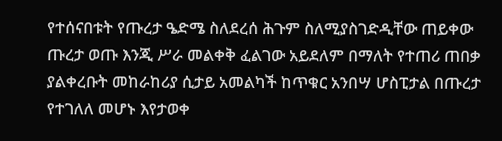የተሰናበቱት የጡረታ ዔድሜ ስለደረሰ ሕጉም ስለሚያስገድዲቸው ጠይቀው ጡረታ ወጡ እንጂ ሥራ መልቀቅ ፈልገው አይደለም በማለት የተጠሪ ጠበቃ ያልቀረቡት መከራከሪያ ሲታይ አመልካች ከጥቁር አንበሣ ሆስፒታል በጡረታ የተገለለ መሆኑ እየታወቀ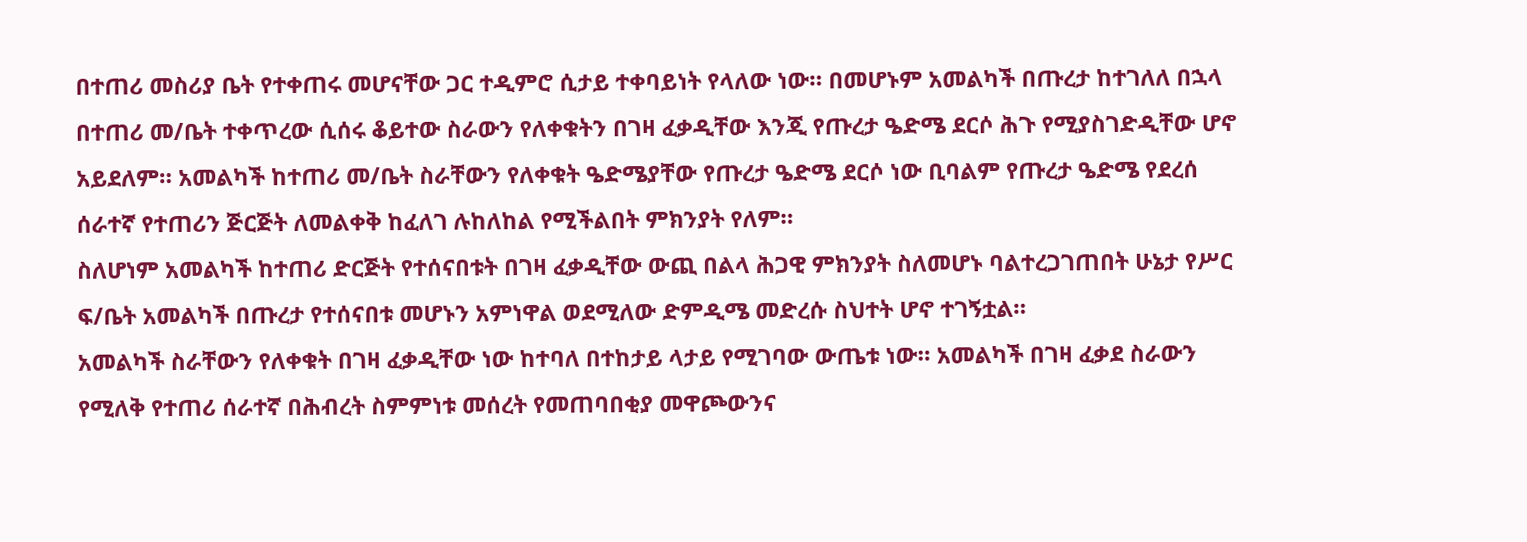በተጠሪ መስሪያ ቤት የተቀጠሩ መሆናቸው ጋር ተዲምሮ ሲታይ ተቀባይነት የላለው ነው። በመሆኑም አመልካች በጡረታ ከተገለለ በኋላ በተጠሪ መ/ቤት ተቀጥረው ሲሰሩ ቆይተው ስራውን የለቀቁትን በገዛ ፈቃዲቸው እንጂ የጡረታ ዔድሜ ደርሶ ሕጉ የሚያስገድዲቸው ሆኖ አይደለም። አመልካች ከተጠሪ መ/ቤት ስራቸውን የለቀቁት ዔድሜያቸው የጡረታ ዔድሜ ደርሶ ነው ቢባልም የጡረታ ዔድሜ የደረሰ ሰራተኛ የተጠሪን ጅርጅት ለመልቀቅ ከፈለገ ሉከለከል የሚችልበት ምክንያት የለም።
ስለሆነም አመልካች ከተጠሪ ድርጅት የተሰናበቱት በገዛ ፈቃዲቸው ውጪ በልላ ሕጋዊ ምክንያት ስለመሆኑ ባልተረጋገጠበት ሁኔታ የሥር ፍ/ቤት አመልካች በጡረታ የተሰናበቱ መሆኑን አምነዋል ወደሚለው ድምዲሜ መድረሱ ስህተት ሆኖ ተገኝቷል።
አመልካች ስራቸውን የለቀቁት በገዛ ፈቃዲቸው ነው ከተባለ በተከታይ ላታይ የሚገባው ውጤቱ ነው። አመልካች በገዛ ፈቃደ ስራውን የሚለቅ የተጠሪ ሰራተኛ በሕብረት ስምምነቱ መሰረት የመጠባበቂያ መዋጮውንና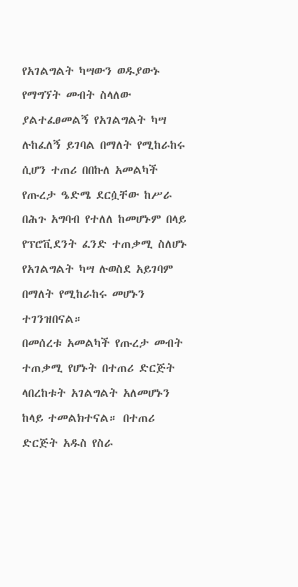የአገልግልት ካሣውን ወዱያውኑ የማግኘት መብት ስላለው ያልተፈፀመልኝ የአገልግልት ካሣ ሉከፈለኝ ይገባል በማለት የሚከራከሩ ሲሆን ተጠሪ በበኩለ አመልካች የጡረታ ዔድሜ ደርሷቸው ከሥራ በሕጉ አግባብ የተለለ ከመሆኑም በላይ የፕሮቪደንት ፈንድ ተጠቃሚ ስለሆኑ የአገልግልት ካሣ ሉወስደ አይገባም በማለት የሚከራከሩ መሆኑን ተገንዝበናል።
በመሰረቱ አመልካች የጡረታ መብት ተጠቃሚ የሆኑት በተጠሪ ድርጅት ላበረከቱት አገልግልት አለመሆኑን ከላይ ተመልክተናል። በተጠሪ ድርጅት አዱስ የስራ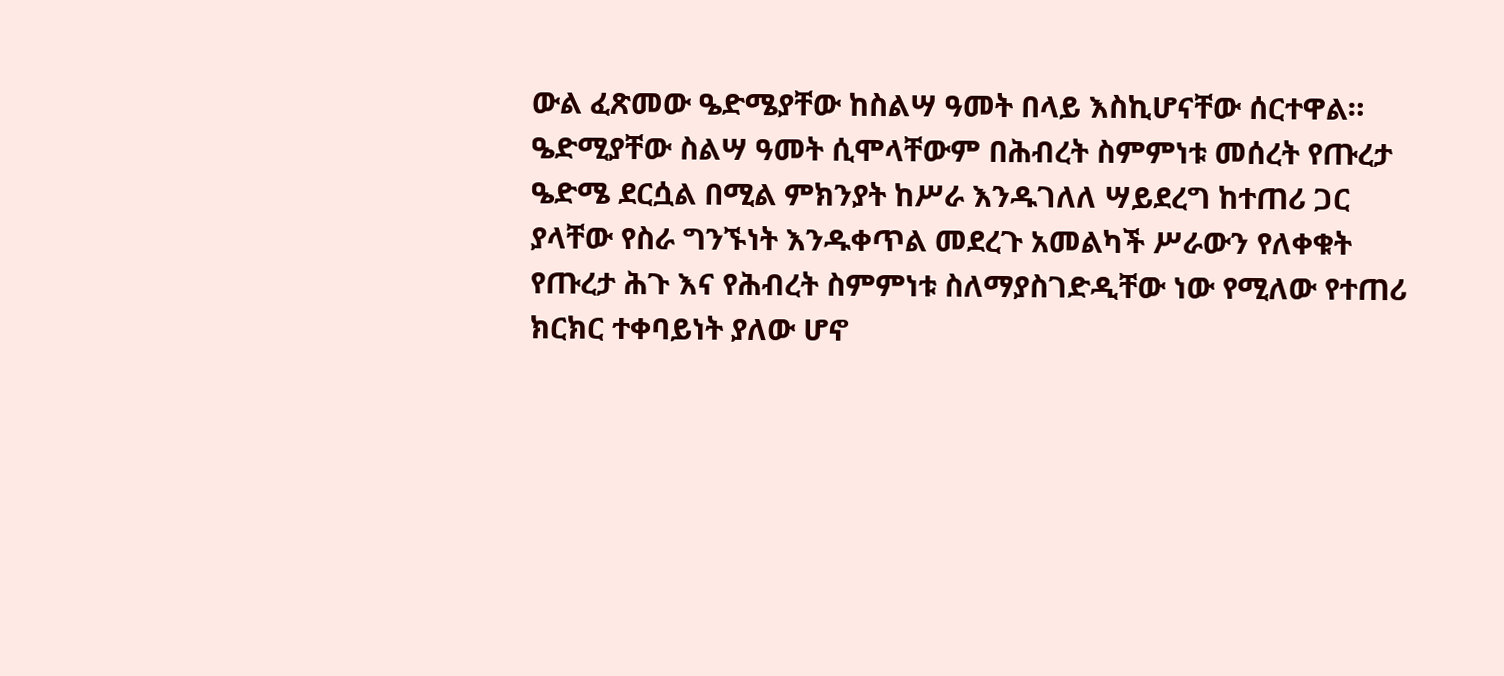ውል ፈጽመው ዔድሜያቸው ከስልሣ ዓመት በላይ እስኪሆናቸው ሰርተዋል። ዔድሚያቸው ስልሣ ዓመት ሲሞላቸውም በሕብረት ስምምነቱ መሰረት የጡረታ ዔድሜ ደርሷል በሚል ምክንያት ከሥራ እንዱገለለ ሣይደረግ ከተጠሪ ጋር ያላቸው የስራ ግንኙነት እንዱቀጥል መደረጉ አመልካች ሥራውን የለቀቁት የጡረታ ሕጉ እና የሕብረት ስምምነቱ ስለማያስገድዲቸው ነው የሚለው የተጠሪ ክርክር ተቀባይነት ያለው ሆኖ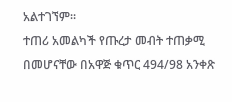አልተገኘም።
ተጠሪ አመልካች የጡረታ መብት ተጠቃሚ በመሆናቸው በአዋጅ ቁጥር 494/98 አንቀጽ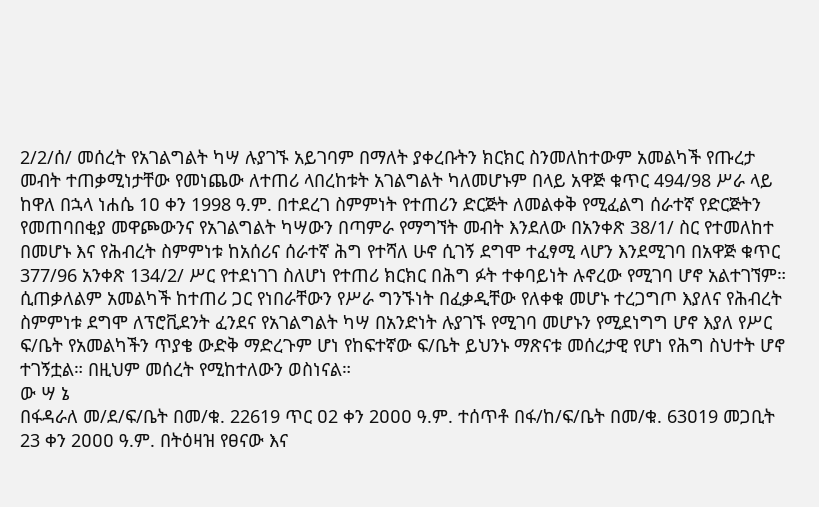2/2/ሰ/ መሰረት የአገልግልት ካሣ ሉያገኙ አይገባም በማለት ያቀረቡትን ክርክር ስንመለከተውም አመልካች የጡረታ መብት ተጠቃሚነታቸው የመነጨው ለተጠሪ ላበረከቱት አገልግልት ካለመሆኑም በላይ አዋጅ ቁጥር 494/98 ሥራ ላይ ከዋለ በኋላ ነሐሴ 1ዐ ቀን 1998 ዓ.ም. በተደረገ ስምምነት የተጠሪን ድርጅት ለመልቀቅ የሚፈልግ ሰራተኛ የድርጅትን የመጠባበቂያ መዋጮውንና የአገልግልት ካሣውን በጣምራ የማግኘት መብት እንደለው በአንቀጽ 38/1/ ስር የተመለከተ በመሆኑ እና የሕብረት ስምምነቱ ከአሰሪና ሰራተኛ ሕግ የተሻለ ሁኖ ሲገኝ ደግሞ ተፈፃሚ ላሆን እንደሚገባ በአዋጅ ቁጥር 377/96 አንቀጽ 134/2/ ሥር የተደነገገ ስለሆነ የተጠሪ ክርክር በሕግ ፉት ተቀባይነት ሉኖረው የሚገባ ሆኖ አልተገኘም።
ሲጠቃለልም አመልካች ከተጠሪ ጋር የነበራቸውን የሥራ ግንኙነት በፈቃዲቸው የለቀቁ መሆኑ ተረጋግጦ እያለና የሕብረት ስምምነቱ ደግሞ ለፕሮቪደንት ፈንደና የአገልግልት ካሣ በአንድነት ሉያገኙ የሚገባ መሆኑን የሚደነግግ ሆኖ እያለ የሥር ፍ/ቤት የአመልካችን ጥያቄ ውድቅ ማድረጉም ሆነ የከፍተኛው ፍ/ቤት ይህንኑ ማጽናቱ መሰረታዊ የሆነ የሕግ ስህተት ሆኖ ተገኝቷል። በዚህም መሰረት የሚከተለውን ወስነናል።
ው ሣ ኔ
በፋዳራለ መ/ደ/ፍ/ቤት በመ/ቁ. 22619 ጥር ዐ2 ቀን 2ዐዐዐ ዓ.ም. ተሰጥቶ በፋ/ከ/ፍ/ቤት በመ/ቁ. 63ዐ19 መጋቢት 23 ቀን 2ዐዐዐ ዓ.ም. በትዕዛዝ የፀናው እና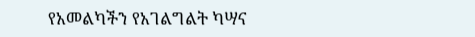የአመልካችን የአገልግልት ካሣና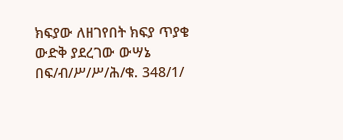ክፍያው ለዘገየበት ክፍያ ጥያቄ ውድቅ ያደረገው ውሣኔ በፍ/ብ/ሥ/ሥ/ሕ/ቁ. 348/1/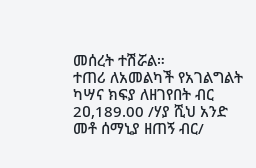መሰረት ተሽሯል።
ተጠሪ ለአመልካች የአገልግልት ካሣና ክፍያ ለዘገየበት ብር 2ዐ,189.00 /ሃያ ሺህ አንድ መቶ ሰማኒያ ዘጠኝ ብር/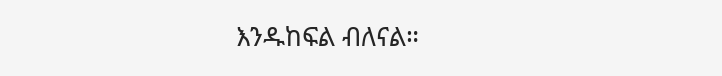እንዱከፍል ብለናል።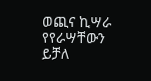ወጪና ኪሣራ የየራሣቸውን ይቻለ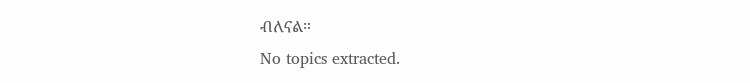ብለናል።
No topics extracted.